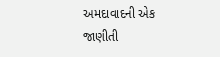અમદાવાદની એક જાણીતી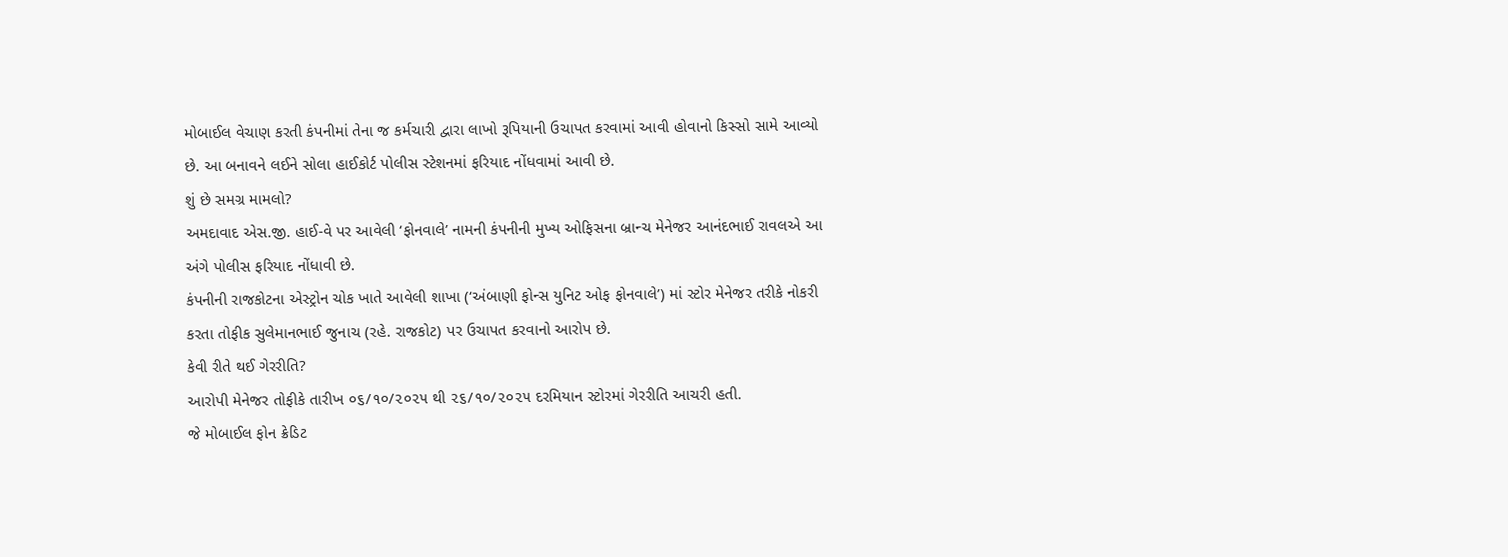મોબાઈલ વેચાણ કરતી કંપનીમાં તેના જ કર્મચારી દ્વારા લાખો રૂપિયાની ઉચાપત કરવામાં આવી હોવાનો કિસ્સો સામે આવ્યો છે. આ બનાવને લઈને સોલા હાઈકોર્ટ પોલીસ સ્ટેશનમાં ફરિયાદ નોંધવામાં આવી છે.
શું છે સમગ્ર મામલો?
અમદાવાદ એસ.જી. હાઈ-વે પર આવેલી ‘ફોનવાલે’ નામની કંપનીની મુખ્ય ઓફિસના બ્રાન્ચ મેનેજર આનંદભાઈ રાવલએ આ અંગે પોલીસ ફરિયાદ નોંધાવી છે.
કંપનીની રાજકોટના એસ્ટ્રોન ચોક ખાતે આવેલી શાખા (‘અંબાણી ફોન્સ યુનિટ ઓફ ફોનવાલે’) માં સ્ટોર મેનેજર તરીકે નોકરી કરતા તોફીક સુલેમાનભાઈ જુનાચ (રહે. રાજકોટ) પર ઉચાપત કરવાનો આરોપ છે.
કેવી રીતે થઈ ગેરરીતિ?
આરોપી મેનેજર તોફીકે તારીખ ૦૬/૧૦/૨૦૨૫ થી ૨૬/૧૦/૨૦૨૫ દરમિયાન સ્ટોરમાં ગેરરીતિ આચરી હતી.
જે મોબાઈલ ફોન ક્રેડિટ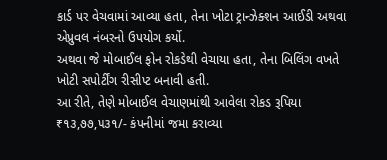કાર્ડ પર વેચવામાં આવ્યા હતા, તેના ખોટા ટ્રાન્ઝેક્શન આઈડી અથવા એપ્રુવલ નંબરનો ઉપયોગ કર્યો.
અથવા જે મોબાઈલ ફોન રોકડેથી વેચાયા હતા, તેના બિલિંગ વખતે ખોટી સપોર્ટીંગ રીસીપ્ટ બનાવી હતી.
આ રીતે, તેણે મોબાઈલ વેચાણમાંથી આવેલા રોકડ રૂપિયા ₹૧૩,૭૭,૫૩૧/- કંપનીમાં જમા કરાવ્યા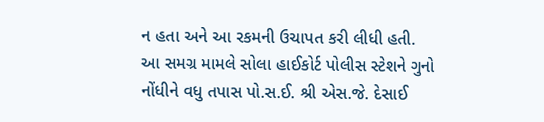ન હતા અને આ રકમની ઉચાપત કરી લીધી હતી.
આ સમગ્ર મામલે સોલા હાઈકોર્ટ પોલીસ સ્ટેશને ગુનો નોંધીને વધુ તપાસ પો.સ.ઈ. શ્રી એસ.જે. દેસાઈ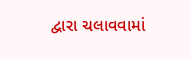દ્વારા ચલાવવામાં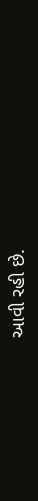આવી રહી છે.